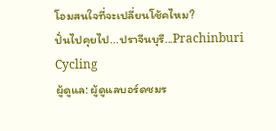โอมสนใจที่จะเปลี่ยนโช้คไหม?
ปั่นไปคุยไป...ปราจีนบุรี...Prachinburi Cycling
ผู้ดูแล: ผู้ดูแลบอร์ดชมร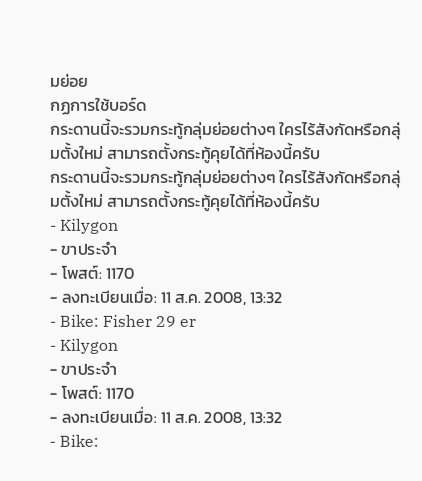มย่อย
กฏการใช้บอร์ด
กระดานนี้จะรวมกระทู้กลุ่มย่อยต่างๆ ใครไร้สังกัดหรือกลุ่มตั้งใหม่ สามารถตั้งกระทู้คุยได้ที่ห้องนี้ครับ
กระดานนี้จะรวมกระทู้กลุ่มย่อยต่างๆ ใครไร้สังกัดหรือกลุ่มตั้งใหม่ สามารถตั้งกระทู้คุยได้ที่ห้องนี้ครับ
- Kilygon
- ขาประจำ
- โพสต์: 1170
- ลงทะเบียนเมื่อ: 11 ส.ค. 2008, 13:32
- Bike: Fisher 29 er
- Kilygon
- ขาประจำ
- โพสต์: 1170
- ลงทะเบียนเมื่อ: 11 ส.ค. 2008, 13:32
- Bike: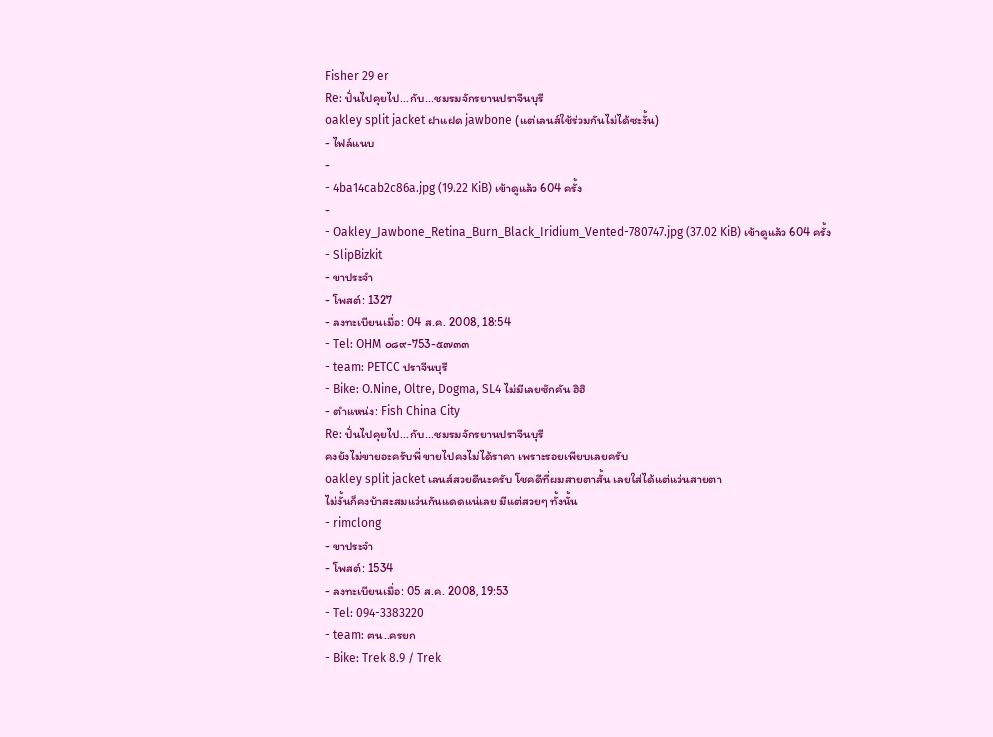Fisher 29 er
Re: ปั่นไปคุยไป...กับ...ชมรมจักรยานปราจีนบุรี
oakley split jacket ฝาแฝด jawbone (แต่เลนส์ใช้ร่วมกันไม่ได้ซะงั้น)
- ไฟล์แนบ
-
- 4ba14cab2c86a.jpg (19.22 KiB) เข้าดูแล้ว 604 ครั้ง
-
- Oakley_Jawbone_Retina_Burn_Black_Iridium_Vented-780747.jpg (37.02 KiB) เข้าดูแล้ว 604 ครั้ง
- SlipBizkit
- ขาประจำ
- โพสต์: 1327
- ลงทะเบียนเมื่อ: 04 ส.ค. 2008, 18:54
- Tel: OHM ๐๘๙-753-๕๗๓๓
- team: PETCC ปราจีนบุรี
- Bike: O.Nine, Oltre, Dogma, SL4 ไม่มีเลยซักคัน ฮิฮิ
- ตำแหน่ง: Fish China City
Re: ปั่นไปคุยไป...กับ...ชมรมจักรยานปราจีนบุรี
คงยังไม่ขายอะครับพี่ ขายไปคงไม่ได้ราคา เพราะรอยเพียบเลยครับ
oakley split jacket เลนส์สวยดีนะครับ โชคดีที่ผมสายตาสั้น เลยใส่ได้แต่แว่นสายตา
ไม่งั้นก็คงบ้าสะสมแว่นกันแดดแน่เลย มีแต่สวยๆ ทั้งนั้น
- rimclong
- ขาประจำ
- โพสต์: 1534
- ลงทะเบียนเมื่อ: 05 ส.ค. 2008, 19:53
- Tel: 094-3383220
- team: ฅน..ครยก
- Bike: Trek 8.9 / Trek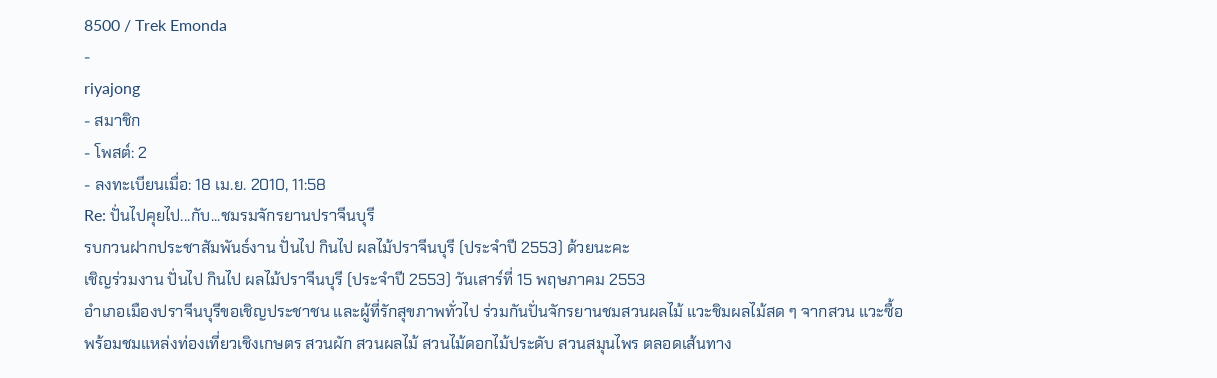8500 / Trek Emonda
-
riyajong
- สมาชิก
- โพสต์: 2
- ลงทะเบียนเมื่อ: 18 เม.ย. 2010, 11:58
Re: ปั่นไปคุยไป...กับ...ชมรมจักรยานปราจีนบุรี
รบกวนฝากประชาสัมพันธ์งาน ปั่นไป กินไป ผลไม้ปราจีนบุรี (ประจำปี 2553) ด้วยนะคะ
เชิญร่วมงาน ปั่นไป กินไป ผลไม้ปราจีนบุรี (ประจำปี 2553) วันเสาร์ที่ 15 พฤษภาคม 2553
อำเภอเมืองปราจีนบุรีขอเชิญประชาชน และผู้ที่รักสุขภาพทั่วไป ร่วมกันปั่นจักรยานชมสวนผลไม้ แวะชิมผลไม้สด ๆ จากสวน แวะซื้อ พร้อมชมแหล่งท่องเที่ยวเชิงเกษตร สวนผัก สวนผลไม้ สวนไม้ดอกไม้ประดับ สวนสมุนไพร ตลอดเส้นทาง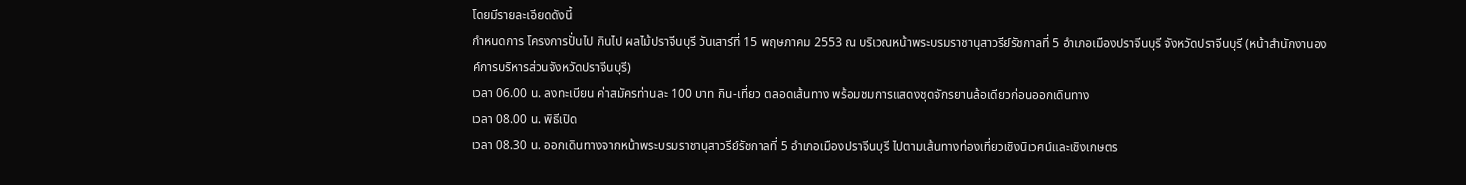โดยมีรายละเอียดดังนี้
กำหนดการ โครงการปั่นไป กินไป ผลไม้ปราจีนบุรี วันเสาร์ที่ 15 พฤษภาคม 2553 ณ บริเวณหน้าพระบรมราชานุสาวรีย์รัชกาลที่ 5 อำเภอเมืองปราจีนบุรี จังหวัดปราจีนบุรี (หน้าสำนักงานองค์การบริหารส่วนจังหวัดปราจีนบุรี)
เวลา 06.00 น. ลงทะเบียน ค่าสมัครท่านละ 100 บาท กิน-เที่ยว ตลอดเส้นทาง พร้อมชมการแสดงชุดจักรยานล้อเดียวก่อนออกเดินทาง
เวลา 08.00 น. พิธีเปิด
เวลา 08.30 น. ออกเดินทางจากหน้าพระบรมราชานุสาวรีย์รัชกาลที่ 5 อำเภอเมืองปราจีนบุรี ไปตามเส้นทางท่องเที่ยวเชิงนิเวศน์และเชิงเกษตร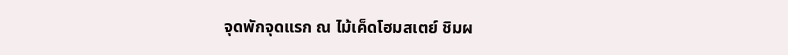จุดพักจุดแรก ณ ไม้เค็ดโฮมสเตย์ ชิมผ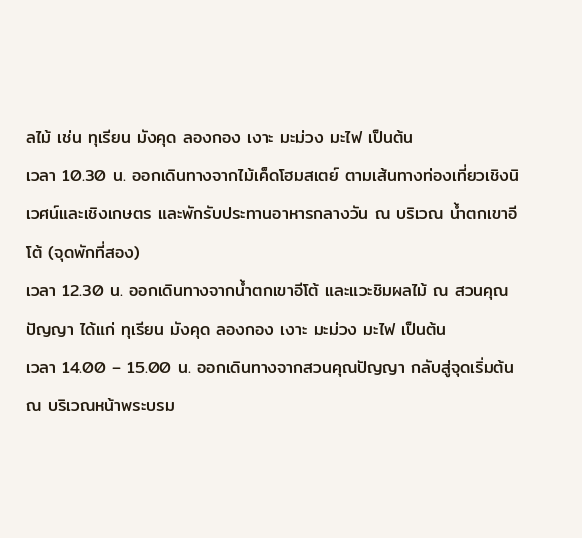ลไม้ เช่น ทุเรียน มังคุด ลองกอง เงาะ มะม่วง มะไฟ เป็นต้น
เวลา 10.30 น. ออกเดินทางจากไม้เค็ดโฮมสเตย์ ตามเส้นทางท่องเที่ยวเชิงนิเวศน์และเชิงเกษตร และพักรับประทานอาหารกลางวัน ณ บริเวณ น้ำตกเขาอีโต้ (จุดพักที่สอง)
เวลา 12.30 น. ออกเดินทางจากน้ำตกเขาอีโต้ และแวะชิมผลไม้ ณ สวนคุณปัญญา ได้แก่ ทุเรียน มังคุด ลองกอง เงาะ มะม่วง มะไฟ เป็นต้น
เวลา 14.00 – 15.00 น. ออกเดินทางจากสวนคุณปัญญา กลับสู่จุดเริ่มต้น ณ บริเวณหน้าพระบรม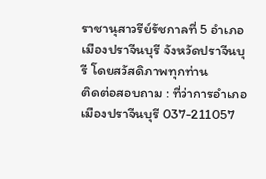ราชานุสาวรีย์รัชกาลที่ 5 อำเภอเมืองปราจีนบุรี จังหวัดปราจีนบุรี โดยสวัสดิภาพทุกท่าน
ติดต่อสอบถาม : ที่ว่าการอำเภอเมืองปราจีนบุรี 037-211057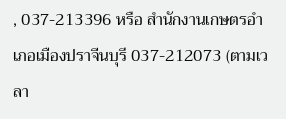, 037-213396 หรือ สำนักงานเกษตรอำเภอเมืองปราจีนบุรี 037-212073 (ตามเวลา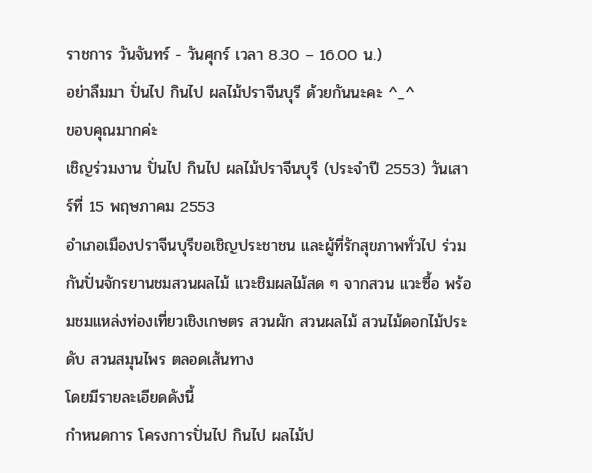ราชการ วันจันทร์ - วันศุกร์ เวลา 8.30 – 16.00 น.)
อย่าลืมมา ปั่นไป กินไป ผลไม้ปราจีนบุรี ด้วยกันนะคะ ^_^
ขอบคุณมากค่ะ
เชิญร่วมงาน ปั่นไป กินไป ผลไม้ปราจีนบุรี (ประจำปี 2553) วันเสาร์ที่ 15 พฤษภาคม 2553
อำเภอเมืองปราจีนบุรีขอเชิญประชาชน และผู้ที่รักสุขภาพทั่วไป ร่วมกันปั่นจักรยานชมสวนผลไม้ แวะชิมผลไม้สด ๆ จากสวน แวะซื้อ พร้อมชมแหล่งท่องเที่ยวเชิงเกษตร สวนผัก สวนผลไม้ สวนไม้ดอกไม้ประดับ สวนสมุนไพร ตลอดเส้นทาง
โดยมีรายละเอียดดังนี้
กำหนดการ โครงการปั่นไป กินไป ผลไม้ป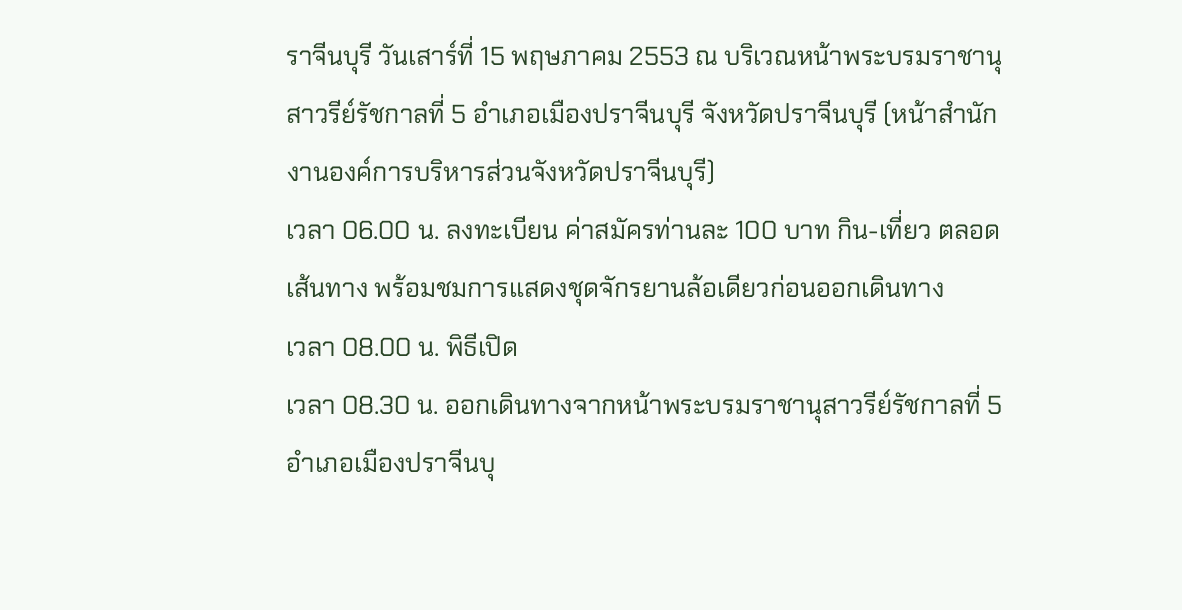ราจีนบุรี วันเสาร์ที่ 15 พฤษภาคม 2553 ณ บริเวณหน้าพระบรมราชานุสาวรีย์รัชกาลที่ 5 อำเภอเมืองปราจีนบุรี จังหวัดปราจีนบุรี (หน้าสำนักงานองค์การบริหารส่วนจังหวัดปราจีนบุรี)
เวลา 06.00 น. ลงทะเบียน ค่าสมัครท่านละ 100 บาท กิน-เที่ยว ตลอดเส้นทาง พร้อมชมการแสดงชุดจักรยานล้อเดียวก่อนออกเดินทาง
เวลา 08.00 น. พิธีเปิด
เวลา 08.30 น. ออกเดินทางจากหน้าพระบรมราชานุสาวรีย์รัชกาลที่ 5 อำเภอเมืองปราจีนบุ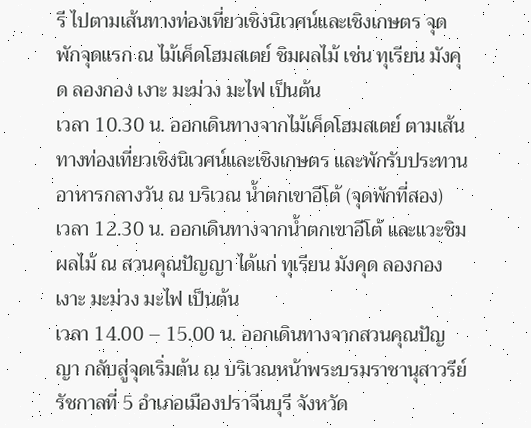รี ไปตามเส้นทางท่องเที่ยวเชิงนิเวศน์และเชิงเกษตร จุดพักจุดแรก ณ ไม้เค็ดโฮมสเตย์ ชิมผลไม้ เช่น ทุเรียน มังคุด ลองกอง เงาะ มะม่วง มะไฟ เป็นต้น
เวลา 10.30 น. ออกเดินทางจากไม้เค็ดโฮมสเตย์ ตามเส้นทางท่องเที่ยวเชิงนิเวศน์และเชิงเกษตร และพักรับประทานอาหารกลางวัน ณ บริเวณ น้ำตกเขาอีโต้ (จุดพักที่สอง)
เวลา 12.30 น. ออกเดินทางจากน้ำตกเขาอีโต้ และแวะชิมผลไม้ ณ สวนคุณปัญญา ได้แก่ ทุเรียน มังคุด ลองกอง เงาะ มะม่วง มะไฟ เป็นต้น
เวลา 14.00 – 15.00 น. ออกเดินทางจากสวนคุณปัญญา กลับสู่จุดเริ่มต้น ณ บริเวณหน้าพระบรมราชานุสาวรีย์รัชกาลที่ 5 อำเภอเมืองปราจีนบุรี จังหวัด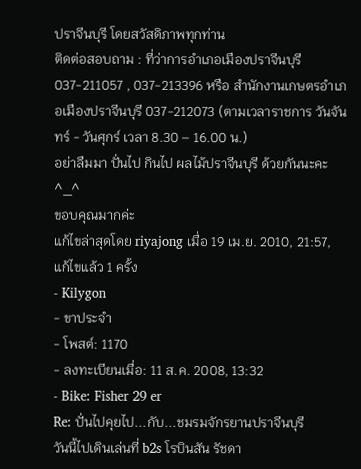ปราจีนบุรี โดยสวัสดิภาพทุกท่าน
ติดต่อสอบถาม : ที่ว่าการอำเภอเมืองปราจีนบุรี 037-211057 , 037-213396 หรือ สำนักงานเกษตรอำเภอเมืองปราจีนบุรี 037-212073 (ตามเวลาราชการ วันจันทร์ - วันศุกร์ เวลา 8.30 – 16.00 น.)
อย่าลืมมา ปั่นไป กินไป ผลไม้ปราจีนบุรี ด้วยกันนะคะ ^_^
ขอบคุณมากค่ะ
แก้ไขล่าสุดโดย riyajong เมื่อ 19 เม.ย. 2010, 21:57, แก้ไขแล้ว 1 ครั้ง
- Kilygon
- ขาประจำ
- โพสต์: 1170
- ลงทะเบียนเมื่อ: 11 ส.ค. 2008, 13:32
- Bike: Fisher 29 er
Re: ปั่นไปคุยไป...กับ...ชมรมจักรยานปราจีนบุรี
วันนี้ไปเดินเล่นที่ b2s โรบินสัน รัชดา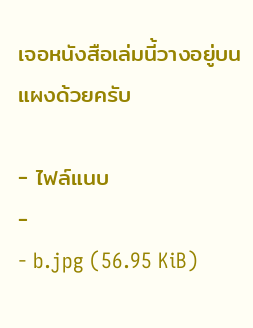เจอหนังสือเล่มนี้วางอยู่บนแผงด้วยครับ

- ไฟล์แนบ
-
- b.jpg (56.95 KiB)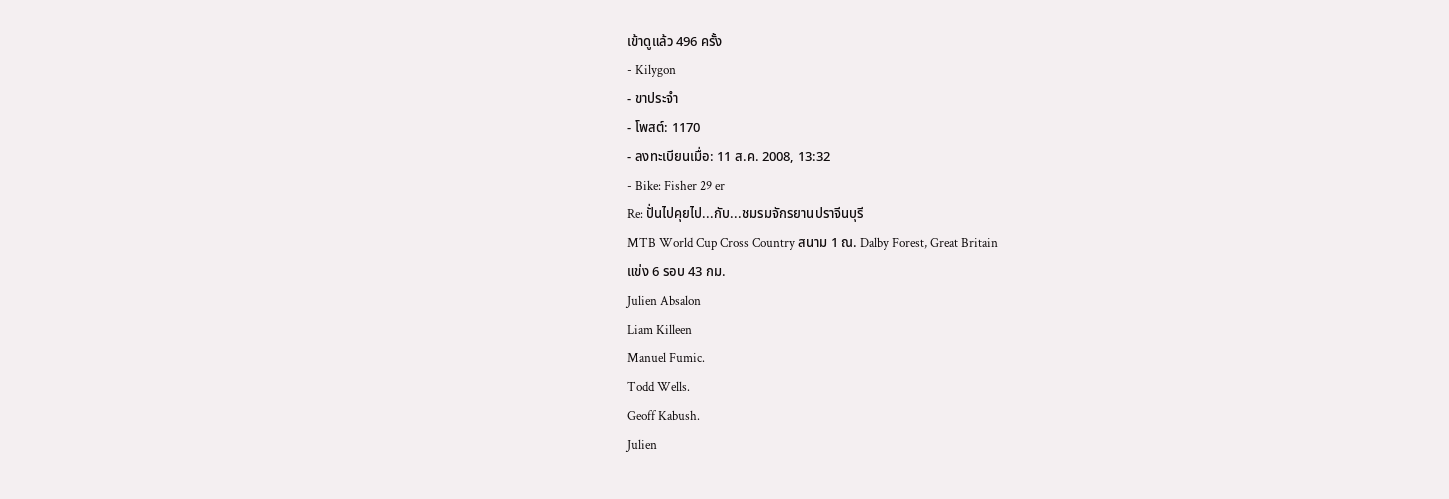เข้าดูแล้ว 496 ครั้ง
- Kilygon
- ขาประจำ
- โพสต์: 1170
- ลงทะเบียนเมื่อ: 11 ส.ค. 2008, 13:32
- Bike: Fisher 29 er
Re: ปั่นไปคุยไป...กับ...ชมรมจักรยานปราจีนบุรี
MTB World Cup Cross Country สนาม 1 ณ. Dalby Forest, Great Britain
แข่ง 6 รอบ 43 กม.
Julien Absalon
Liam Killeen
Manuel Fumic.
Todd Wells.
Geoff Kabush.
Julien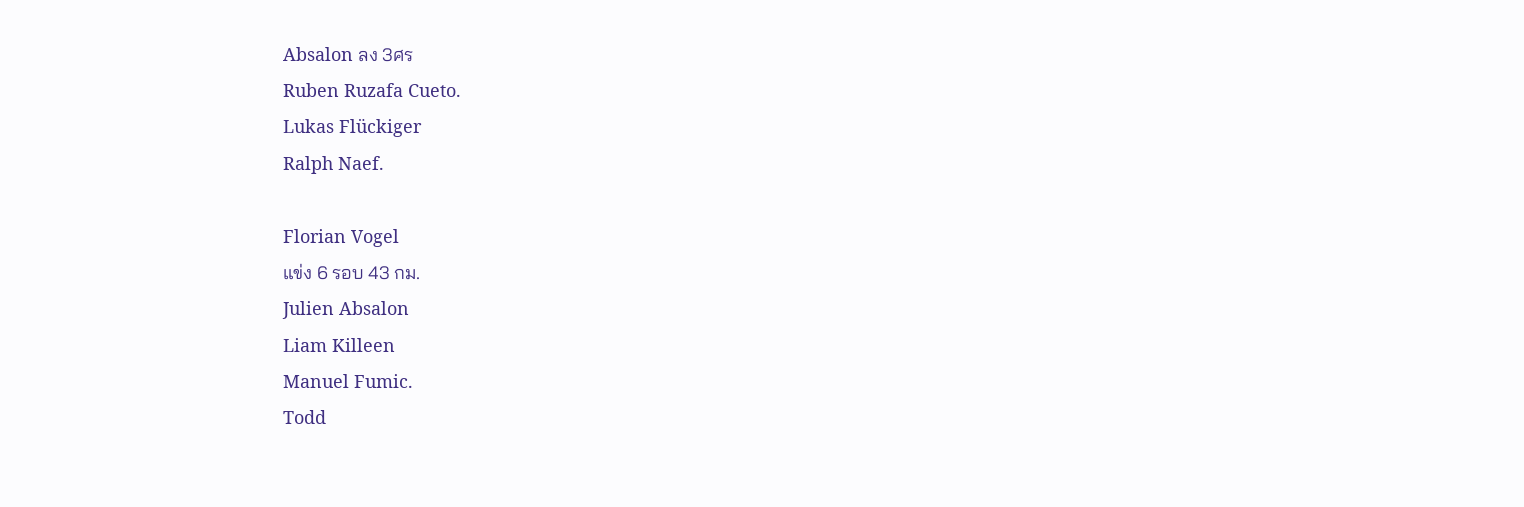Absalon ลง 3ศร
Ruben Ruzafa Cueto.
Lukas Flückiger
Ralph Naef.

Florian Vogel
แข่ง 6 รอบ 43 กม.
Julien Absalon
Liam Killeen
Manuel Fumic.
Todd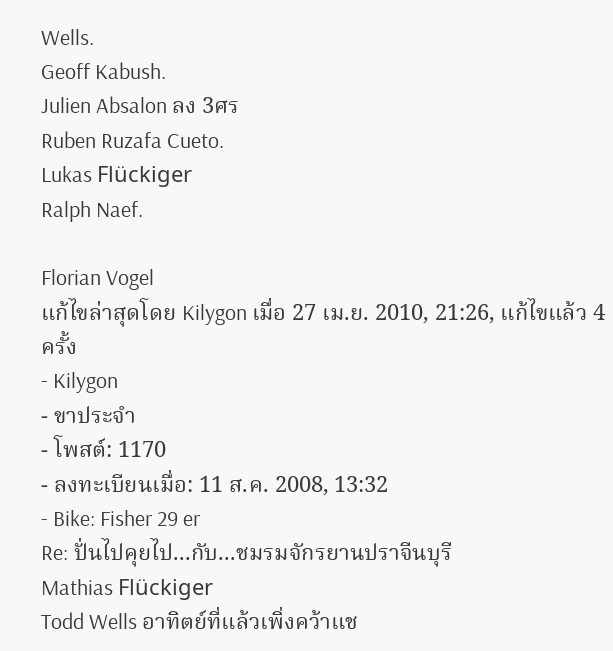Wells.
Geoff Kabush.
Julien Absalon ลง 3ศร
Ruben Ruzafa Cueto.
Lukas Flückiger
Ralph Naef.

Florian Vogel
แก้ไขล่าสุดโดย Kilygon เมื่อ 27 เม.ย. 2010, 21:26, แก้ไขแล้ว 4 ครั้ง
- Kilygon
- ขาประจำ
- โพสต์: 1170
- ลงทะเบียนเมื่อ: 11 ส.ค. 2008, 13:32
- Bike: Fisher 29 er
Re: ปั่นไปคุยไป...กับ...ชมรมจักรยานปราจีนบุรี
Mathias Flückiger
Todd Wells อาทิตย์ที่แล้วเพิ่งคว้าแช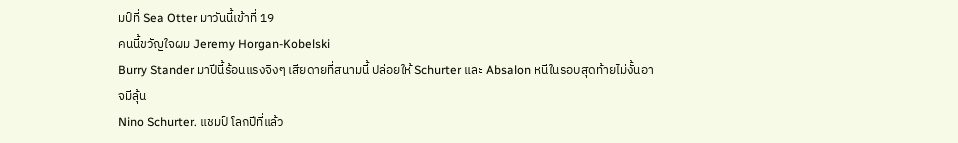มป์ที่ Sea Otter มาวันนี้เข้าที่ 19
คนนี้ขวัญใจผม Jeremy Horgan-Kobelski
Burry Stander มาปีนี้ร้อนแรงจิงๆ เสียดายที่สนามนี้ ปล่อยให้ Schurter และ Absalon หนีในรอบสุดท้ายไม่งั้นอาจมีลุ้น
Nino Schurter. แชมป์ โลกปีที่แล้ว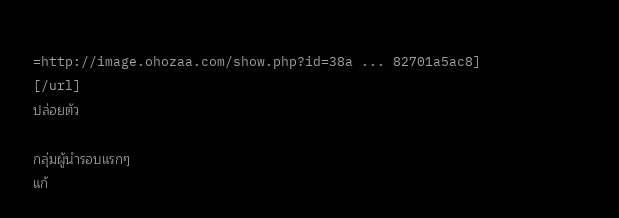=http://image.ohozaa.com/show.php?id=38a ... 82701a5ac8]
[/url]
ปล่อยตัว

กลุ่มผู้นำรอบแรกๆ
แก้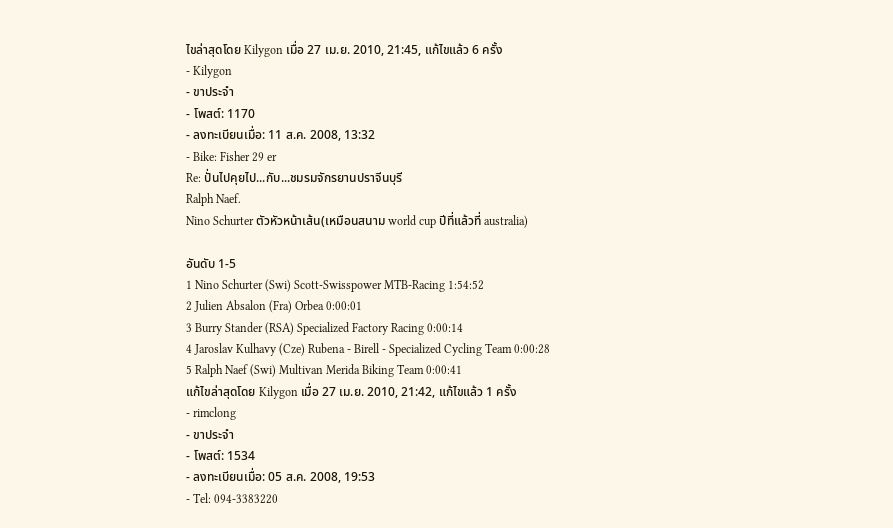ไขล่าสุดโดย Kilygon เมื่อ 27 เม.ย. 2010, 21:45, แก้ไขแล้ว 6 ครั้ง
- Kilygon
- ขาประจำ
- โพสต์: 1170
- ลงทะเบียนเมื่อ: 11 ส.ค. 2008, 13:32
- Bike: Fisher 29 er
Re: ปั่นไปคุยไป...กับ...ชมรมจักรยานปราจีนบุรี
Ralph Naef.
Nino Schurter ตัวหัวหน้าเส้น(เหมือนสนาม world cup ปีที่แล้วที่ australia)

อันดับ 1-5
1 Nino Schurter (Swi) Scott-Swisspower MTB-Racing 1:54:52
2 Julien Absalon (Fra) Orbea 0:00:01
3 Burry Stander (RSA) Specialized Factory Racing 0:00:14
4 Jaroslav Kulhavy (Cze) Rubena - Birell - Specialized Cycling Team 0:00:28
5 Ralph Naef (Swi) Multivan Merida Biking Team 0:00:41
แก้ไขล่าสุดโดย Kilygon เมื่อ 27 เม.ย. 2010, 21:42, แก้ไขแล้ว 1 ครั้ง
- rimclong
- ขาประจำ
- โพสต์: 1534
- ลงทะเบียนเมื่อ: 05 ส.ค. 2008, 19:53
- Tel: 094-3383220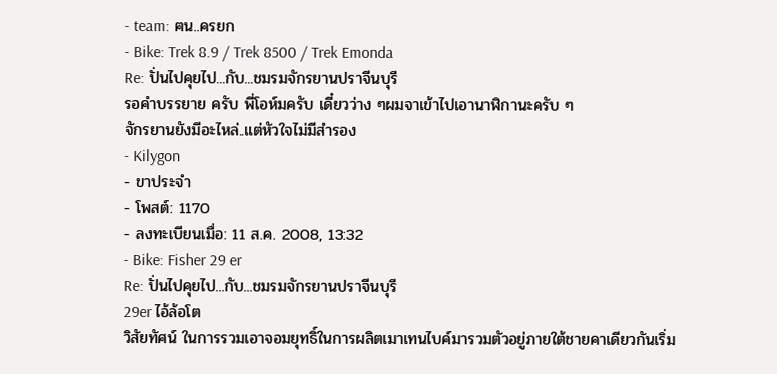- team: ฅน..ครยก
- Bike: Trek 8.9 / Trek 8500 / Trek Emonda
Re: ปั่นไปคุยไป...กับ...ชมรมจักรยานปราจีนบุรี
รอคำบรรยาย ครับ พี่โอห์มครับ เดี๋ยวว่าง ๆผมจาเข้าไปเอานาฬิกานะครับ ๆ
จักรยานยังมีอะไหล่..แต่หัวใจไม่มีสำรอง
- Kilygon
- ขาประจำ
- โพสต์: 1170
- ลงทะเบียนเมื่อ: 11 ส.ค. 2008, 13:32
- Bike: Fisher 29 er
Re: ปั่นไปคุยไป...กับ...ชมรมจักรยานปราจีนบุรี
29er ไอ้ล้อโต
วิสัยทัศน์ ในการรวมเอาจอมยุทธิ์ในการผลิตเมาเทนไบค์มารวมตัวอยู่ภายใต้ชายคาเดียวกันเริ่ม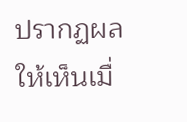ปรากฏผลให้เห็นเมื่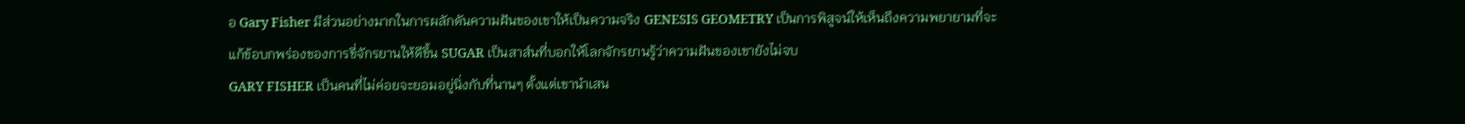อ Gary Fisher มีส่วนอย่างมากในการผลักดันความฝันของเขาให้เป็นความจริง GENESIS GEOMETRY เป็นการพิสูจน์ให้เห็นถึงความพยายามที่จะแก้ข้อบกพร่องของการขี่จักรยานให้ดีขึ้น SUGAR เป็นสาส์นที่บอกให้โลกจักรยานรู้ว่าความฝันของเขายังไม่จบ
GARY FISHER เป็นคนที่ไม่ค่อยจะยอมอยู่นิ่งกับที่นานๆ ตั้งแต่เขานำเสน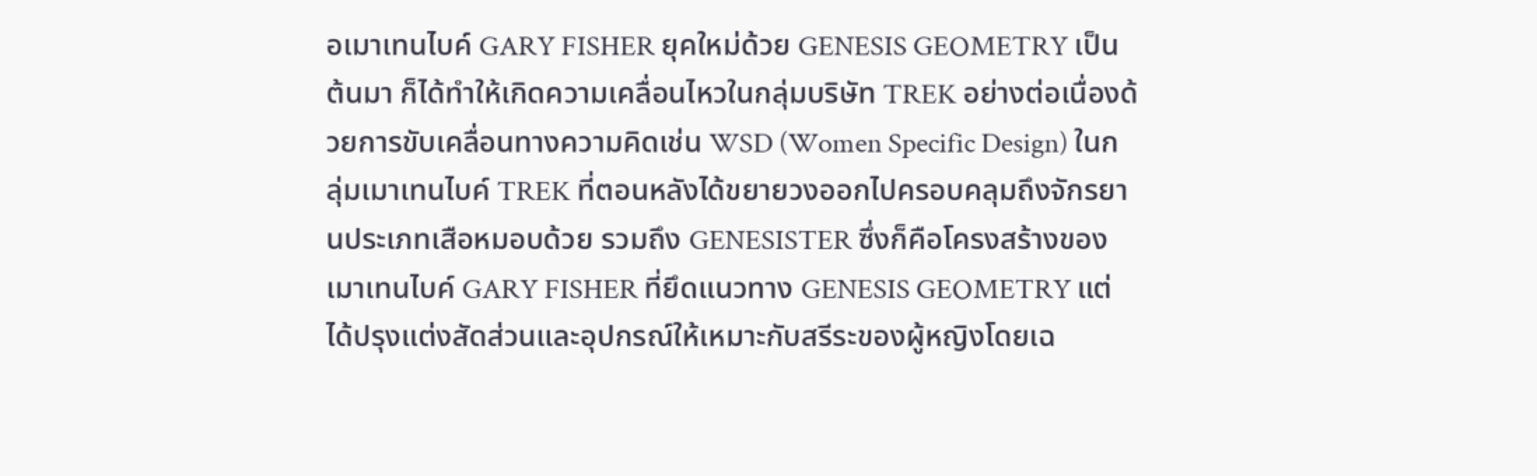อเมาเทนไบค์ GARY FISHER ยุคใหม่ด้วย GENESIS GEOMETRY เป็นต้นมา ก็ได้ทำให้เกิดความเคลื่อนไหวในกลุ่มบริษัท TREK อย่างต่อเนื่องด้วยการขับเคลื่อนทางความคิดเช่น WSD (Women Specific Design) ในกลุ่มเมาเทนไบค์ TREK ที่ตอนหลังได้ขยายวงออกไปครอบคลุมถึงจักรยานประเภทเสือหมอบด้วย รวมถึง GENESISTER ซึ่งก็คือโครงสร้างของเมาเทนไบค์ GARY FISHER ที่ยึดแนวทาง GENESIS GEOMETRY แต่ได้ปรุงแต่งสัดส่วนและอุปกรณ์ให้เหมาะกับสรีระของผู้หญิงโดยเฉ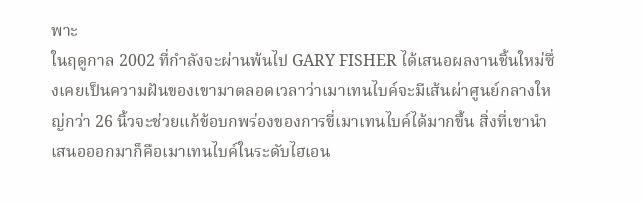พาะ
ในฤดูกาล 2002 ที่กำลังจะผ่านพ้นไป GARY FISHER ได้เสนอผลงานชิ้นใหม่ซึ่งเคยเป็นความฝันของเขามาตลอดเวลาว่าเมาเทนไบค์จะมีเส้นผ่าศูนย์กลางใหญ่กว่า 26 นิ้วจะช่วยแก้ข้อบกพร่องของการขี่เมาเทนไบค์ได้มากขึ้น สิ่งที่เขานำเสนอออกมาก็คือเมาเทนไบค์ในระดับไฮเอน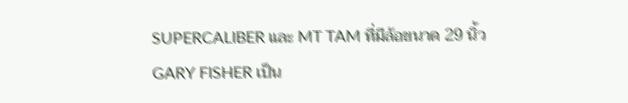SUPERCALIBER และ MT TAM ที่มีล้อขนาด 29 นิ้ว
GARY FISHER เป็น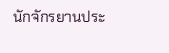นักจักรยานประ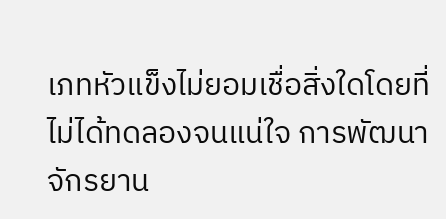เภทหัวแข็งไม่ยอมเชื่อสิ่งใดโดยที่ไม่ได้ทดลองจนแน่ใจ การพัฒนาจักรยาน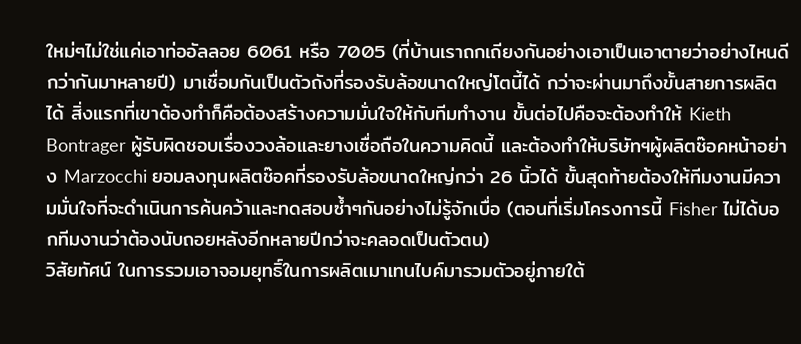ใหม่ๆไม่ใช่แค่เอาท่ออัลลอย 6061 หรือ 7005 (ที่บ้านเราถกเถียงกันอย่างเอาเป็นเอาตายว่าอย่างไหนดีกว่ากันมาหลายปี) มาเชื่อมกันเป็นตัวถังที่รองรับล้อขนาดใหญ่โตนี้ได้ กว่าจะผ่านมาถึงขั้นสายการผลิตได้ สิ่งแรกที่เขาต้องทำก็คือต้องสร้างความมั่นใจให้กับทีมทำงาน ขั้นต่อไปคือจะต้องทำให้ Kieth Bontrager ผู้รับผิดชอบเรื่องวงล้อและยางเชื่อถือในความคิดนี้ และต้องทำให้บริษัทฯผู้ผลิตช๊อคหน้าอย่าง Marzocchi ยอมลงทุนผลิตช๊อคที่รองรับล้อขนาดใหญ่กว่า 26 นิ้วได้ ขั้นสุดท้ายต้องให้ทีมงานมีความมั่นใจที่จะดำเนินการค้นคว้าและทดสอบซ้ำๆกันอย่างไม่รู้จักเบื่อ (ตอนที่เริ่มโครงการนี้ Fisher ไม่ได้บอกทีมงานว่าต้องนับถอยหลังอีกหลายปีกว่าจะคลอดเป็นตัวตน)
วิสัยทัศน์ ในการรวมเอาจอมยุทธิ์ในการผลิตเมาเทนไบค์มารวมตัวอยู่ภายใต้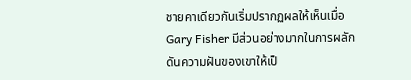ชายคาเดียวกันเริ่มปรากฏผลให้เห็นเมื่อ Gary Fisher มีส่วนอย่างมากในการผลักดันความฝันของเขาให้เป็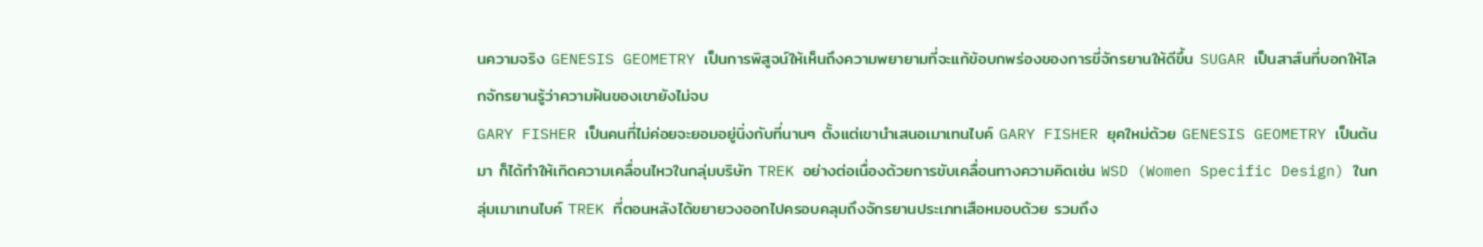นความจริง GENESIS GEOMETRY เป็นการพิสูจน์ให้เห็นถึงความพยายามที่จะแก้ข้อบกพร่องของการขี่จักรยานให้ดีขึ้น SUGAR เป็นสาส์นที่บอกให้โลกจักรยานรู้ว่าความฝันของเขายังไม่จบ
GARY FISHER เป็นคนที่ไม่ค่อยจะยอมอยู่นิ่งกับที่นานๆ ตั้งแต่เขานำเสนอเมาเทนไบค์ GARY FISHER ยุคใหม่ด้วย GENESIS GEOMETRY เป็นต้นมา ก็ได้ทำให้เกิดความเคลื่อนไหวในกลุ่มบริษัท TREK อย่างต่อเนื่องด้วยการขับเคลื่อนทางความคิดเช่น WSD (Women Specific Design) ในกลุ่มเมาเทนไบค์ TREK ที่ตอนหลังได้ขยายวงออกไปครอบคลุมถึงจักรยานประเภทเสือหมอบด้วย รวมถึง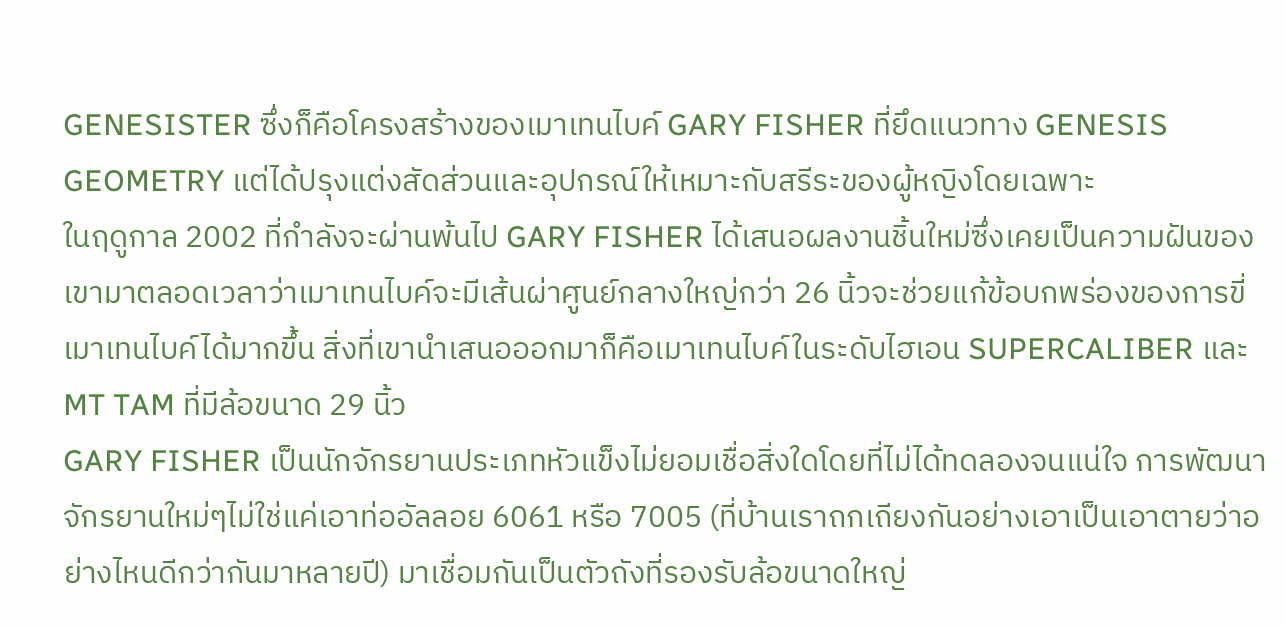GENESISTER ซึ่งก็คือโครงสร้างของเมาเทนไบค์ GARY FISHER ที่ยึดแนวทาง GENESIS GEOMETRY แต่ได้ปรุงแต่งสัดส่วนและอุปกรณ์ให้เหมาะกับสรีระของผู้หญิงโดยเฉพาะ
ในฤดูกาล 2002 ที่กำลังจะผ่านพ้นไป GARY FISHER ได้เสนอผลงานชิ้นใหม่ซึ่งเคยเป็นความฝันของเขามาตลอดเวลาว่าเมาเทนไบค์จะมีเส้นผ่าศูนย์กลางใหญ่กว่า 26 นิ้วจะช่วยแก้ข้อบกพร่องของการขี่เมาเทนไบค์ได้มากขึ้น สิ่งที่เขานำเสนอออกมาก็คือเมาเทนไบค์ในระดับไฮเอน SUPERCALIBER และ MT TAM ที่มีล้อขนาด 29 นิ้ว
GARY FISHER เป็นนักจักรยานประเภทหัวแข็งไม่ยอมเชื่อสิ่งใดโดยที่ไม่ได้ทดลองจนแน่ใจ การพัฒนาจักรยานใหม่ๆไม่ใช่แค่เอาท่ออัลลอย 6061 หรือ 7005 (ที่บ้านเราถกเถียงกันอย่างเอาเป็นเอาตายว่าอย่างไหนดีกว่ากันมาหลายปี) มาเชื่อมกันเป็นตัวถังที่รองรับล้อขนาดใหญ่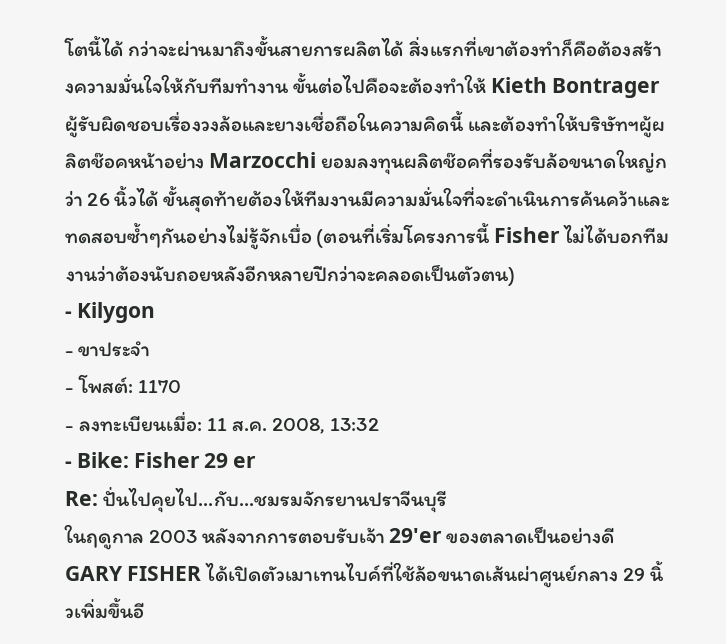โตนี้ได้ กว่าจะผ่านมาถึงขั้นสายการผลิตได้ สิ่งแรกที่เขาต้องทำก็คือต้องสร้างความมั่นใจให้กับทีมทำงาน ขั้นต่อไปคือจะต้องทำให้ Kieth Bontrager ผู้รับผิดชอบเรื่องวงล้อและยางเชื่อถือในความคิดนี้ และต้องทำให้บริษัทฯผู้ผลิตช๊อคหน้าอย่าง Marzocchi ยอมลงทุนผลิตช๊อคที่รองรับล้อขนาดใหญ่กว่า 26 นิ้วได้ ขั้นสุดท้ายต้องให้ทีมงานมีความมั่นใจที่จะดำเนินการค้นคว้าและทดสอบซ้ำๆกันอย่างไม่รู้จักเบื่อ (ตอนที่เริ่มโครงการนี้ Fisher ไม่ได้บอกทีมงานว่าต้องนับถอยหลังอีกหลายปีกว่าจะคลอดเป็นตัวตน)
- Kilygon
- ขาประจำ
- โพสต์: 1170
- ลงทะเบียนเมื่อ: 11 ส.ค. 2008, 13:32
- Bike: Fisher 29 er
Re: ปั่นไปคุยไป...กับ...ชมรมจักรยานปราจีนบุรี
ในฤดูกาล 2003 หลังจากการตอบรับเจ้า 29'er ของตลาดเป็นอย่างดี GARY FISHER ได้เปิดตัวเมาเทนไบค์ที่ใช้ล้อขนาดเส้นผ่าศูนย์กลาง 29 นิ้วเพิ่มขึ้นอี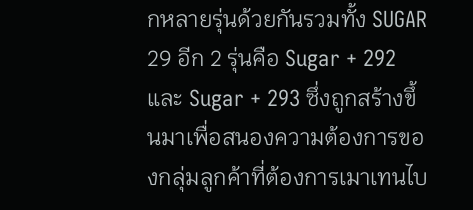กหลายรุ่นด้วยกันรวมทั้ง SUGAR 29 อีก 2 รุ่นคือ Sugar + 292 และ Sugar + 293 ซึ่งถูกสร้างขึ้นมาเพื่อสนองความต้องการของกลุ่มลูกค้าที่ต้องการเมาเทนไบ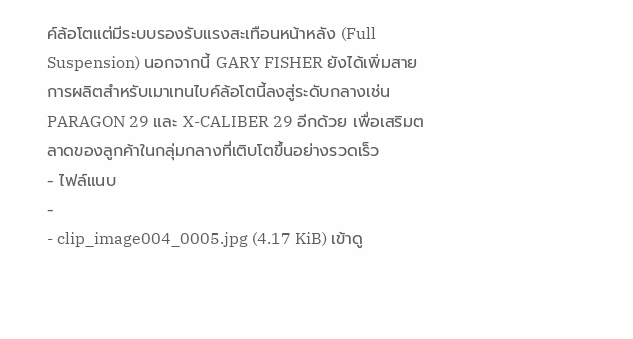ค์ล้อโตแต่มีระบบรองรับแรงสะเทือนหน้าหลัง (Full Suspension) นอกจากนี้ GARY FISHER ยังได้เพิ่มสายการผลิตสำหรับเมาเทนไบค์ล้อโตนี้ลงสู่ระดับกลางเช่น PARAGON 29 และ X-CALIBER 29 อีกด้วย เพื่อเสริมตลาดของลูกค้าในกลุ่มกลางที่เติบโตขึ้นอย่างรวดเร็ว
- ไฟล์แนบ
-
- clip_image004_0005.jpg (4.17 KiB) เข้าดู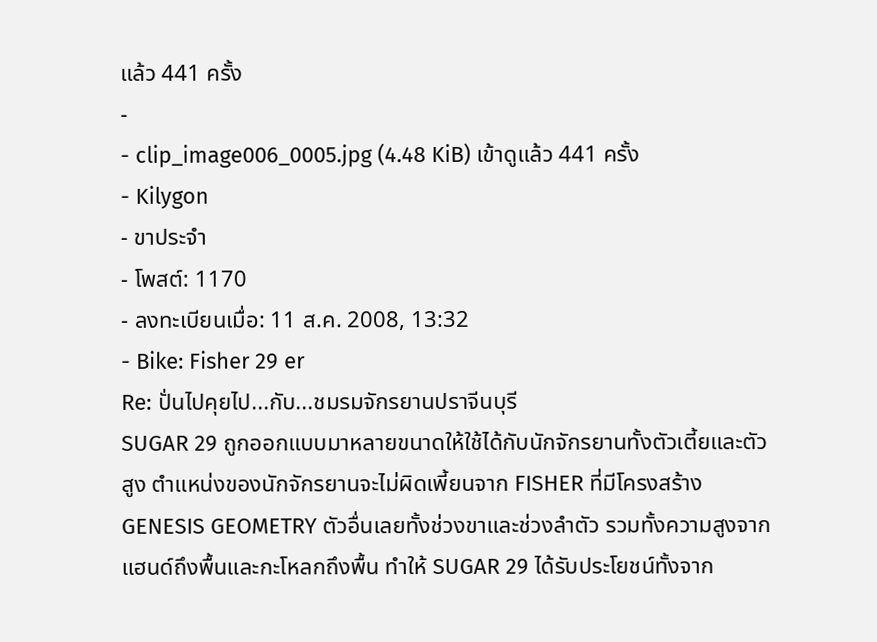แล้ว 441 ครั้ง
-
- clip_image006_0005.jpg (4.48 KiB) เข้าดูแล้ว 441 ครั้ง
- Kilygon
- ขาประจำ
- โพสต์: 1170
- ลงทะเบียนเมื่อ: 11 ส.ค. 2008, 13:32
- Bike: Fisher 29 er
Re: ปั่นไปคุยไป...กับ...ชมรมจักรยานปราจีนบุรี
SUGAR 29 ถูกออกแบบมาหลายขนาดให้ใช้ได้กับนักจักรยานทั้งตัวเตี้ยและตัวสูง ตำแหน่งของนักจักรยานจะไม่ผิดเพี้ยนจาก FISHER ที่มีโครงสร้าง GENESIS GEOMETRY ตัวอื่นเลยทั้งช่วงขาและช่วงลำตัว รวมทั้งความสูงจากแฮนด์ถึงพื้นและกะโหลกถึงพื้น ทำให้ SUGAR 29 ได้รับประโยชน์ทั้งจาก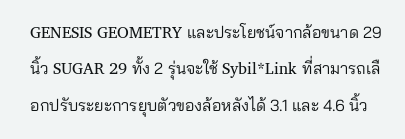GENESIS GEOMETRY และประโยชน์จากล้อขนาด 29 นิ้ว SUGAR 29 ทั้ง 2 รุ่นจะใช้ Sybil*Link ที่สามารถเลือกปรับระยะการยุบตัวของล้อหลังได้ 3.1 และ 4.6 นิ้ว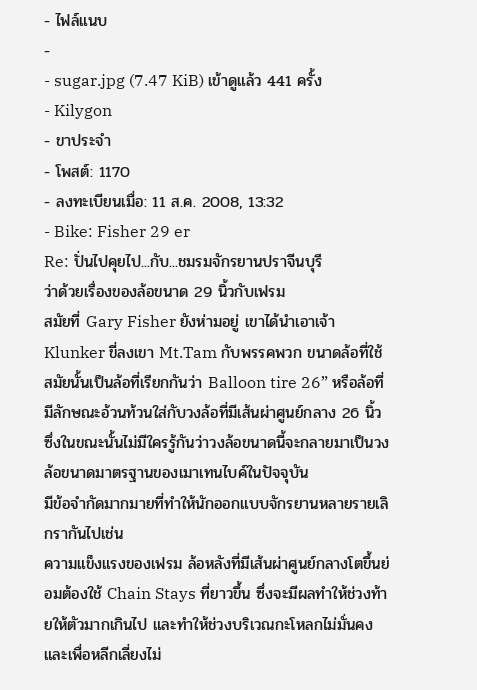- ไฟล์แนบ
-
- sugar.jpg (7.47 KiB) เข้าดูแล้ว 441 ครั้ง
- Kilygon
- ขาประจำ
- โพสต์: 1170
- ลงทะเบียนเมื่อ: 11 ส.ค. 2008, 13:32
- Bike: Fisher 29 er
Re: ปั่นไปคุยไป...กับ...ชมรมจักรยานปราจีนบุรี
ว่าด้วยเรื่องของล้อขนาด 29 นิ้วกับเฟรม
สมัยที่ Gary Fisher ยังห่ามอยู่ เขาได้นำเอาเจ้า Klunker ขี่ลงเขา Mt.Tam กับพรรคพวก ขนาดล้อที่ใช้สมัยนั้นเป็นล้อที่เรียกกันว่า Balloon tire 26” หรือล้อที่มีลักษณะอ้วนท้วนใส่กับวงล้อที่มีเส้นผ่าศูนย์กลาง 26 นิ้ว ซึ่งในขณะนั้นไม่มีใครรู้กันว่าวงล้อขนาดนี้จะกลายมาเป็นวงล้อขนาดมาตรฐานของเมาเทนไบค์ในปัจจุบัน
มีข้อจำกัดมากมายที่ทำให้นักออกแบบจักรยานหลายรายเลิกรากันไปเช่น
ความแข็งแรงของเฟรม ล้อหลังที่มีเส้นผ่าศูนย์กลางโตขึ้นย่อมต้องใช้ Chain Stays ที่ยาวขึ้น ซึ่งจะมีผลทำให้ช่วงท้ายให้ตัวมากเกินไป และทำให้ช่วงบริเวณกะโหลกไม่มั่นคง และเพื่อหลีกเลี่ยงไม่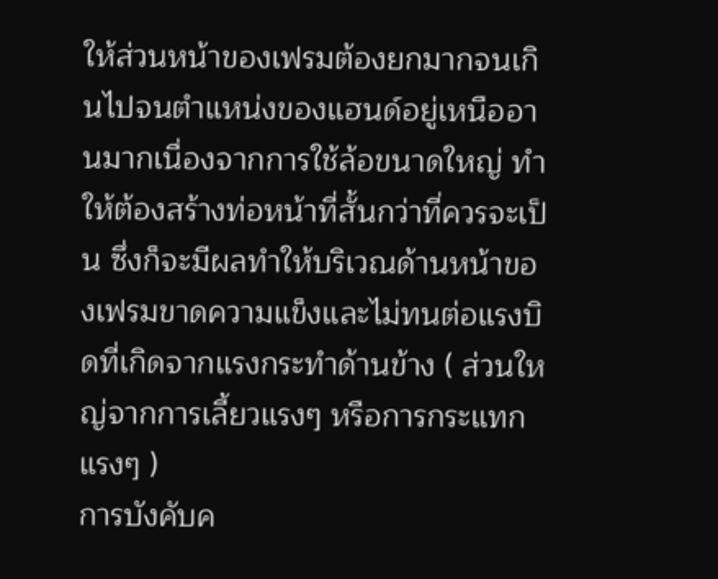ให้ส่วนหน้าของเฟรมต้องยกมากจนเกินไปจนตำแหน่งของแฮนด์อยู่เหนืออานมากเนื่องจากการใช้ล้อขนาดใหญ่ ทำให้ต้องสร้างท่อหน้าที่สั้นกว่าที่ควรจะเป็น ซึ่งก็จะมีผลทำให้บริเวณด้านหน้าของเฟรมขาดความแข็งและไม่ทนต่อแรงบิดที่เกิดจากแรงกระทำด้านข้าง ( ส่วนใหญ่จากการเลี้ยวแรงๆ หรือการกระแทกแรงๆ )
การบังคับค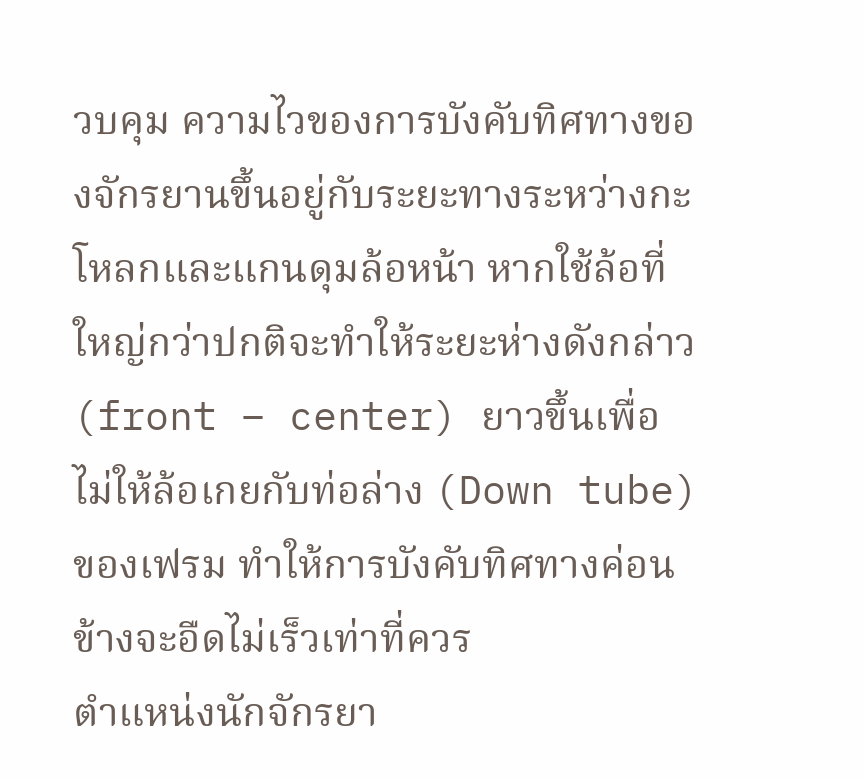วบคุม ความไวของการบังคับทิศทางของจักรยานขึ้นอยู่กับระยะทางระหว่างกะโหลกและแกนดุมล้อหน้า หากใช้ล้อที่ใหญ่กว่าปกติจะทำให้ระยะห่างดังกล่าว (front – center) ยาวขึ้นเพื่อไม่ให้ล้อเกยกับท่อล่าง (Down tube) ของเฟรม ทำให้การบังคับทิศทางค่อนข้างจะอืดไม่เร็วเท่าที่ควร
ตำแหน่งนักจักรยา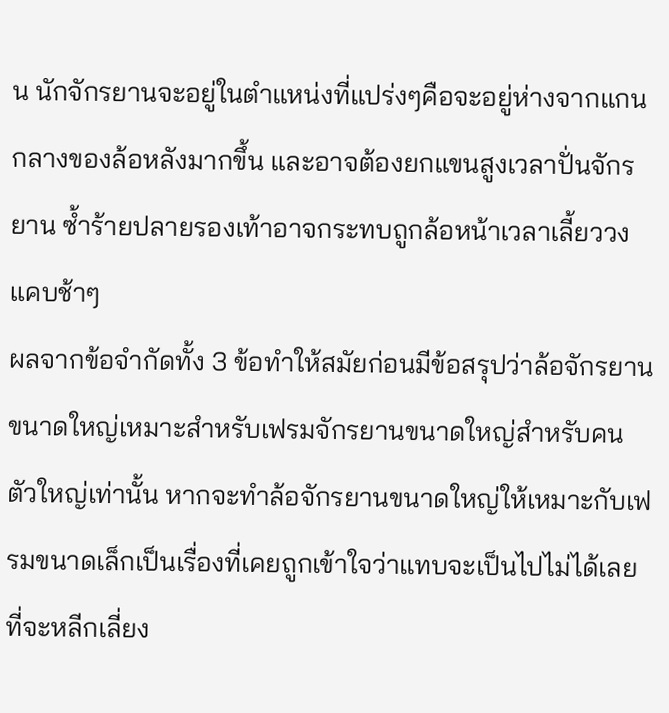น นักจักรยานจะอยู่ในตำแหน่งที่แปร่งๆคือจะอยู่ห่างจากแกนกลางของล้อหลังมากขึ้น และอาจต้องยกแขนสูงเวลาปั่นจักรยาน ซ้ำร้ายปลายรองเท้าอาจกระทบถูกล้อหน้าเวลาเลี้ยววงแคบช้าๆ
ผลจากข้อจำกัดทั้ง 3 ข้อทำให้สมัยก่อนมีข้อสรุปว่าล้อจักรยานขนาดใหญ่เหมาะสำหรับเฟรมจักรยานขนาดใหญ่สำหรับคนตัวใหญ่เท่านั้น หากจะทำล้อจักรยานขนาดใหญ่ให้เหมาะกับเฟรมขนาดเล็กเป็นเรื่องที่เคยถูกเข้าใจว่าแทบจะเป็นไปไม่ได้เลย ที่จะหลีกเลี่ยง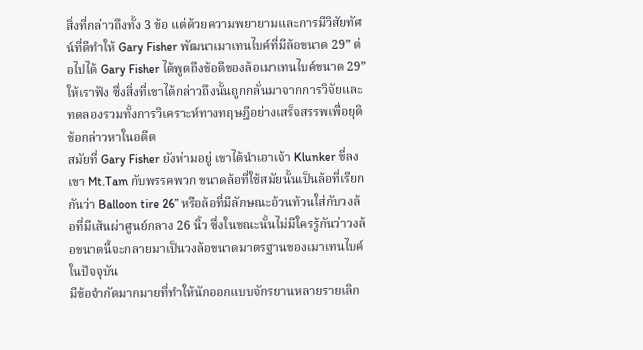สิ่งที่กล่าวถึงทั้ง 3 ข้อ แต่ด้วยความพยายามและการมีวิสัยทัศน์ที่ดีทำให้ Gary Fisher พัฒนาเมาเทนไบค์ที่มีล้อขนาด 29” ต่อไปได้ Gary Fisher ได้พูดถึงข้อดีของล้อเมาเทนไบค์ขนาด 29” ให้เราฟัง ซึ่งสิ่งที่เขาได้กล่าวถึงนั้นถูกกลั่นมาจากการวิจัยและทดลองรวมทั้งการวิเคราะห์ทางทฤษฎีอย่างเสร็จสรรพเพื่อยุติข้อกล่าวหาในอดีต
สมัยที่ Gary Fisher ยังห่ามอยู่ เขาได้นำเอาเจ้า Klunker ขี่ลงเขา Mt.Tam กับพรรคพวก ขนาดล้อที่ใช้สมัยนั้นเป็นล้อที่เรียกกันว่า Balloon tire 26” หรือล้อที่มีลักษณะอ้วนท้วนใส่กับวงล้อที่มีเส้นผ่าศูนย์กลาง 26 นิ้ว ซึ่งในขณะนั้นไม่มีใครรู้กันว่าวงล้อขนาดนี้จะกลายมาเป็นวงล้อขนาดมาตรฐานของเมาเทนไบค์ในปัจจุบัน
มีข้อจำกัดมากมายที่ทำให้นักออกแบบจักรยานหลายรายเลิก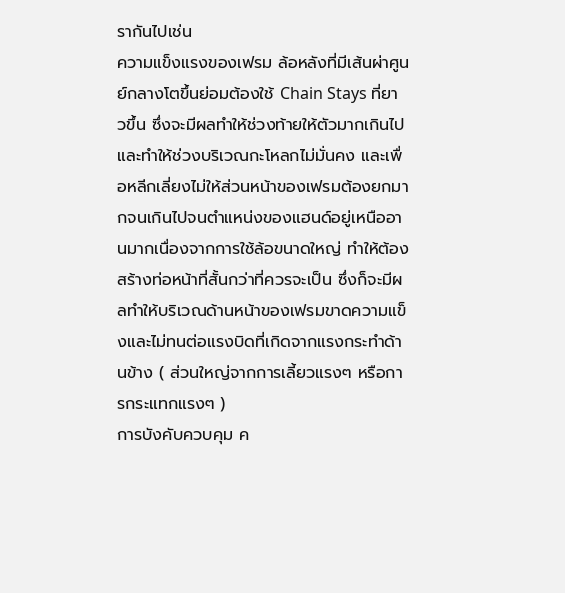รากันไปเช่น
ความแข็งแรงของเฟรม ล้อหลังที่มีเส้นผ่าศูนย์กลางโตขึ้นย่อมต้องใช้ Chain Stays ที่ยาวขึ้น ซึ่งจะมีผลทำให้ช่วงท้ายให้ตัวมากเกินไป และทำให้ช่วงบริเวณกะโหลกไม่มั่นคง และเพื่อหลีกเลี่ยงไม่ให้ส่วนหน้าของเฟรมต้องยกมากจนเกินไปจนตำแหน่งของแฮนด์อยู่เหนืออานมากเนื่องจากการใช้ล้อขนาดใหญ่ ทำให้ต้องสร้างท่อหน้าที่สั้นกว่าที่ควรจะเป็น ซึ่งก็จะมีผลทำให้บริเวณด้านหน้าของเฟรมขาดความแข็งและไม่ทนต่อแรงบิดที่เกิดจากแรงกระทำด้านข้าง ( ส่วนใหญ่จากการเลี้ยวแรงๆ หรือการกระแทกแรงๆ )
การบังคับควบคุม ค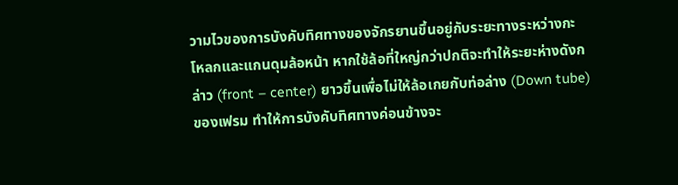วามไวของการบังคับทิศทางของจักรยานขึ้นอยู่กับระยะทางระหว่างกะโหลกและแกนดุมล้อหน้า หากใช้ล้อที่ใหญ่กว่าปกติจะทำให้ระยะห่างดังกล่าว (front – center) ยาวขึ้นเพื่อไม่ให้ล้อเกยกับท่อล่าง (Down tube) ของเฟรม ทำให้การบังคับทิศทางค่อนข้างจะ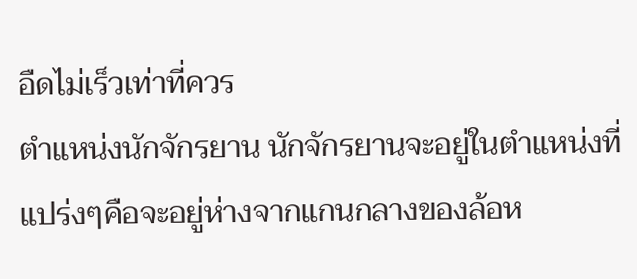อืดไม่เร็วเท่าที่ควร
ตำแหน่งนักจักรยาน นักจักรยานจะอยู่ในตำแหน่งที่แปร่งๆคือจะอยู่ห่างจากแกนกลางของล้อห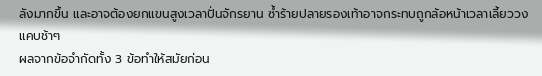ลังมากขึ้น และอาจต้องยกแขนสูงเวลาปั่นจักรยาน ซ้ำร้ายปลายรองเท้าอาจกระทบถูกล้อหน้าเวลาเลี้ยววงแคบช้าๆ
ผลจากข้อจำกัดทั้ง 3 ข้อทำให้สมัยก่อน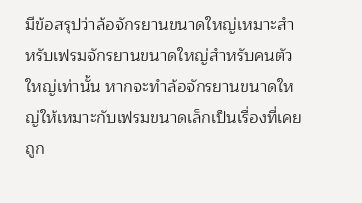มีข้อสรุปว่าล้อจักรยานขนาดใหญ่เหมาะสำหรับเฟรมจักรยานขนาดใหญ่สำหรับคนตัวใหญ่เท่านั้น หากจะทำล้อจักรยานขนาดใหญ่ให้เหมาะกับเฟรมขนาดเล็กเป็นเรื่องที่เคยถูก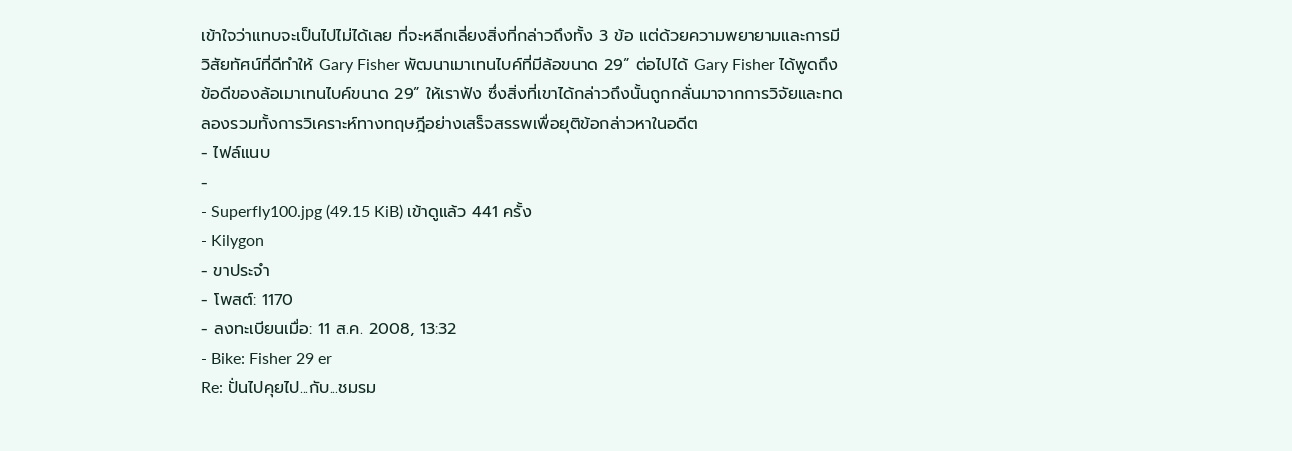เข้าใจว่าแทบจะเป็นไปไม่ได้เลย ที่จะหลีกเลี่ยงสิ่งที่กล่าวถึงทั้ง 3 ข้อ แต่ด้วยความพยายามและการมีวิสัยทัศน์ที่ดีทำให้ Gary Fisher พัฒนาเมาเทนไบค์ที่มีล้อขนาด 29” ต่อไปได้ Gary Fisher ได้พูดถึงข้อดีของล้อเมาเทนไบค์ขนาด 29” ให้เราฟัง ซึ่งสิ่งที่เขาได้กล่าวถึงนั้นถูกกลั่นมาจากการวิจัยและทดลองรวมทั้งการวิเคราะห์ทางทฤษฎีอย่างเสร็จสรรพเพื่อยุติข้อกล่าวหาในอดีต
- ไฟล์แนบ
-
- Superfly100.jpg (49.15 KiB) เข้าดูแล้ว 441 ครั้ง
- Kilygon
- ขาประจำ
- โพสต์: 1170
- ลงทะเบียนเมื่อ: 11 ส.ค. 2008, 13:32
- Bike: Fisher 29 er
Re: ปั่นไปคุยไป...กับ...ชมรม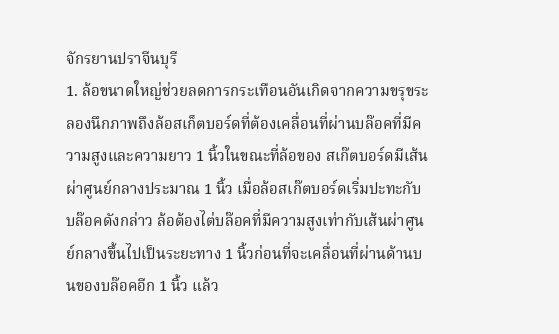จักรยานปราจีนบุรี
1. ล้อขนาดใหญ่ช่วยลดการกระเทือนอันเกิดจากความขรุขระ
ลองนึกภาพถึงล้อสเก็ตบอร์ดที่ต้องเคลื่อนที่ผ่านบล๊อคที่มีความสูงและความยาว 1 นิ้วในขณะที่ล้อของ สเก๊ตบอร์ดมีเส้นผ่าศูนย์กลางประมาณ 1 นิ้ว เมื่อล้อสเก๊ตบอร์ดเริ่มปะทะกับบล๊อคดังกล่าว ล้อต้องไต่บล๊อคที่มีความสูงเท่ากับเส้นผ่าศูนย์กลางขึ้นไปเป็นระยะทาง 1 นิ้วก่อนที่จะเคลื่อนที่ผ่านด้านบนของบล๊อคอีก 1 นิ้ว แล้ว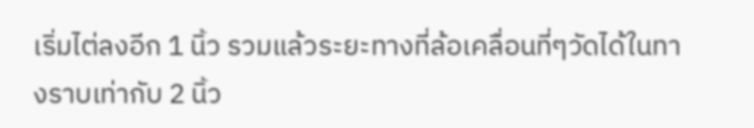เริ่มไต่ลงอีก 1 นิ้ว รวมแล้วระยะทางที่ล้อเคลื่อนที่ๆวัดได้ในทางราบเท่ากับ 2 นิ้ว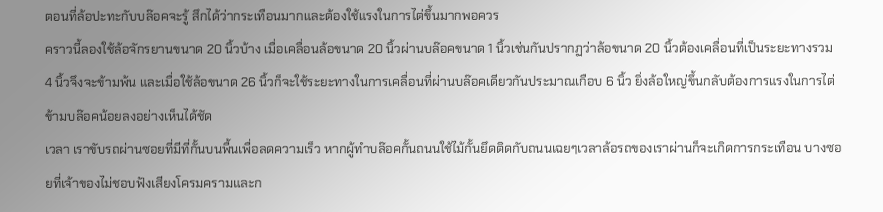ตอนที่ล้อปะทะกับบล๊อคจะรู้ สึกได้ว่ากระเทือนมากและต้องใช้แรงในการไต่ขึ้นมากพอควร
คราวนี้ลองใช้ล้อจักรยานขนาด 20 นิ้วบ้าง เมื่อเคลื่อนล้อขนาด 20 นิ้วผ่านบล๊อคขนาด 1 นิ้วเช่นกันปรากฏว่าล้อขนาด 20 นิ้วต้องเคลื่อนที่เป็นระยะทางรวม 4 นิ้วจึงจะข้ามพ้น และเมื่อใช้ล้อขนาด 26 นิ้วก็จะใช้ระยะทางในการเคลื่อนที่ผ่านบล๊อคเดียวกันประมาณเกือบ 6 นิ้ว ยิ่งล้อใหญ่ขึ้นกลับต้องการแรงในการไต่ข้ามบล๊อคน้อยลงอย่างเห็นได้ชัด
เวลา เราขับรถผ่านซอยที่มีที่กั้นบนพื้นเพื่อลดความเร็ว หากผู้ทำบล๊อคกั้นถนนใช้ไม้กั้นยึดติดกับถนนเฉยๆเวลาล้อรถของเราผ่านก็จะเกิดการกระเทือน บางซอยที่เจ้าของไม่ชอบฟังเสียงโครมครามและก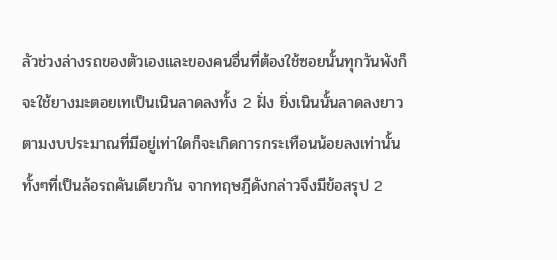ลัวช่วงล่างรถของตัวเองและของคนอื่นที่ต้องใช้ซอยนั้นทุกวันพังก็จะใช้ยางมะตอยเทเป็นเนินลาดลงทั้ง 2 ฝั่ง ยิ่งเนินนั้นลาดลงยาวตามงบประมาณที่มีอยู่เท่าใดก็จะเกิดการกระเทือนน้อยลงเท่านั้น ทั้งๆที่เป็นล้อรถคันเดียวกัน จากทฤษฎีดังกล่าวจึงมีข้อสรุป 2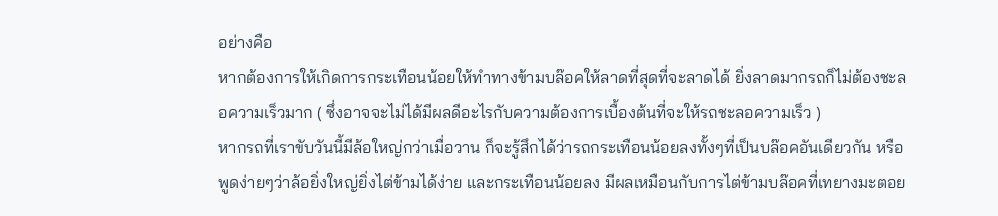อย่างคือ
หากต้องการให้เกิดการกระเทือนน้อยให้ทำทางข้ามบล๊อคให้ลาดที่สุดที่จะลาดได้ ยิ่งลาดมากรถก็ไม่ต้องชะลอความเร็วมาก ( ซึ่งอาจจะไม่ได้มีผลดีอะไรกับความต้องการเบื้องต้นที่จะให้รถชะลอความเร็ว )
หากรถที่เราขับวันนี้มีล้อใหญ่กว่าเมื่อวาน ก็จะรู้สึกได้ว่ารถกระเทือนน้อยลงทั้งๆที่เป็นบล๊อคอันเดียวกัน หรือพูดง่ายๆว่าล้อยิ่งใหญ่ยิ่งไต่ข้ามได้ง่าย และกระเทือนน้อยลง มีผลเหมือนกับการไต่ข้ามบล๊อคที่เทยางมะตอย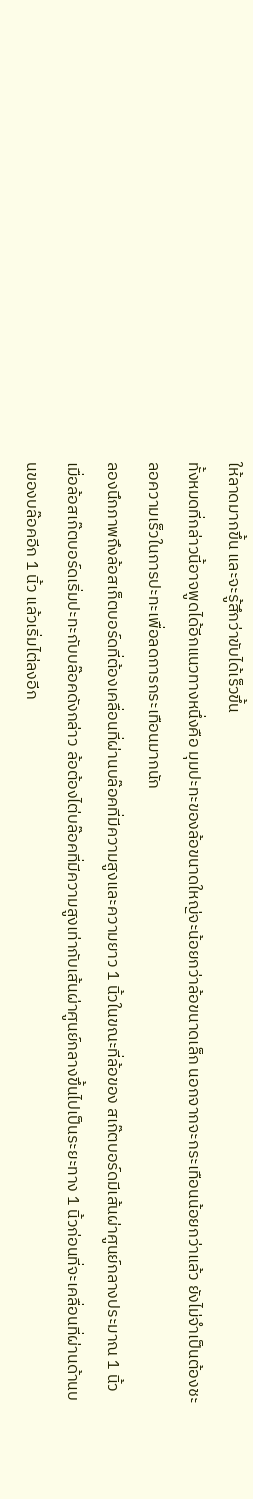ให้ลาดมากขึ้น และจะรู้สึกว่าขับได้เร็วขึ้น
ทั้งหมดที่กล่าวนี้อาจพูดได้อีกแนวทางหนึ่งคือ มุมปะทะของล้อขนาดใหญ่จะน้อยกว่าล้อขนาดเล็ก นอกจากจะกระเทือนน้อยกว่าแล้ว ยังไม่จำเป็นต้องชะลอความเร็วในการปะทะเพื่อลดการกระเทือนมากนัก
ลองนึกภาพถึงล้อสเก็ตบอร์ดที่ต้องเคลื่อนที่ผ่านบล๊อคที่มีความสูงและความยาว 1 นิ้วในขณะที่ล้อของ สเก๊ตบอร์ดมีเส้นผ่าศูนย์กลางประมาณ 1 นิ้ว เมื่อล้อสเก๊ตบอร์ดเริ่มปะทะกับบล๊อคดังกล่าว ล้อต้องไต่บล๊อคที่มีความสูงเท่ากับเส้นผ่าศูนย์กลางขึ้นไปเป็นระยะทาง 1 นิ้วก่อนที่จะเคลื่อนที่ผ่านด้านบนของบล๊อคอีก 1 นิ้ว แล้วเริ่มไต่ลงอีก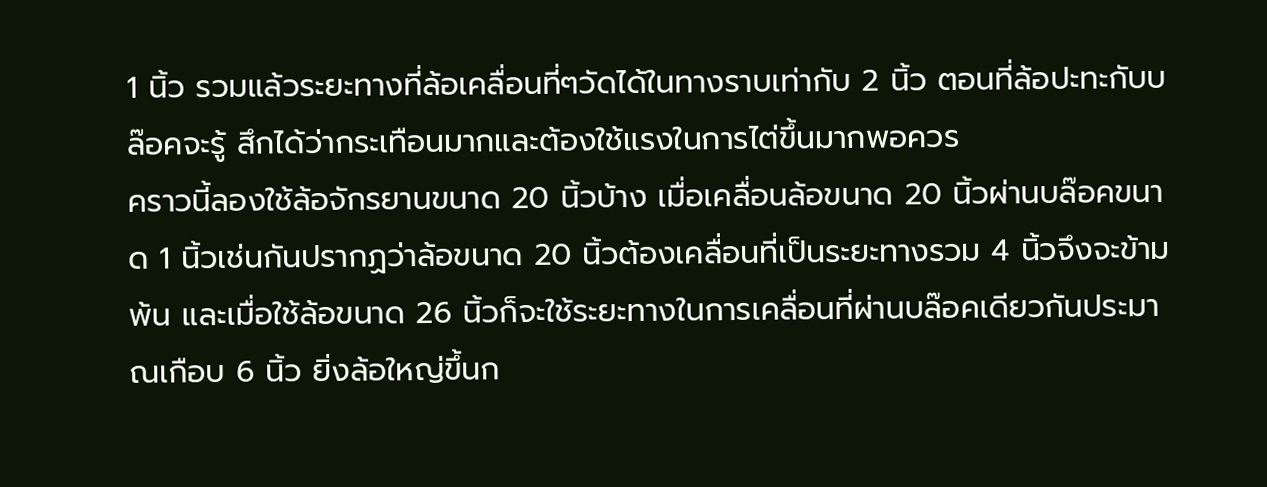1 นิ้ว รวมแล้วระยะทางที่ล้อเคลื่อนที่ๆวัดได้ในทางราบเท่ากับ 2 นิ้ว ตอนที่ล้อปะทะกับบล๊อคจะรู้ สึกได้ว่ากระเทือนมากและต้องใช้แรงในการไต่ขึ้นมากพอควร
คราวนี้ลองใช้ล้อจักรยานขนาด 20 นิ้วบ้าง เมื่อเคลื่อนล้อขนาด 20 นิ้วผ่านบล๊อคขนาด 1 นิ้วเช่นกันปรากฏว่าล้อขนาด 20 นิ้วต้องเคลื่อนที่เป็นระยะทางรวม 4 นิ้วจึงจะข้ามพ้น และเมื่อใช้ล้อขนาด 26 นิ้วก็จะใช้ระยะทางในการเคลื่อนที่ผ่านบล๊อคเดียวกันประมาณเกือบ 6 นิ้ว ยิ่งล้อใหญ่ขึ้นก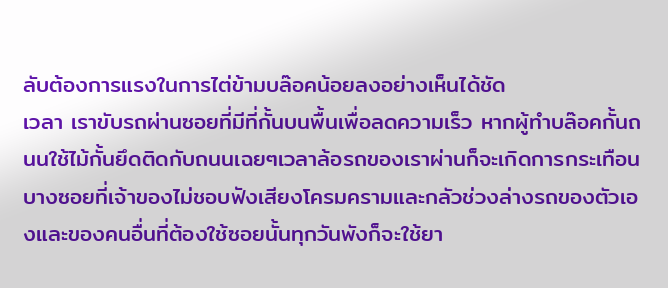ลับต้องการแรงในการไต่ข้ามบล๊อคน้อยลงอย่างเห็นได้ชัด
เวลา เราขับรถผ่านซอยที่มีที่กั้นบนพื้นเพื่อลดความเร็ว หากผู้ทำบล๊อคกั้นถนนใช้ไม้กั้นยึดติดกับถนนเฉยๆเวลาล้อรถของเราผ่านก็จะเกิดการกระเทือน บางซอยที่เจ้าของไม่ชอบฟังเสียงโครมครามและกลัวช่วงล่างรถของตัวเองและของคนอื่นที่ต้องใช้ซอยนั้นทุกวันพังก็จะใช้ยา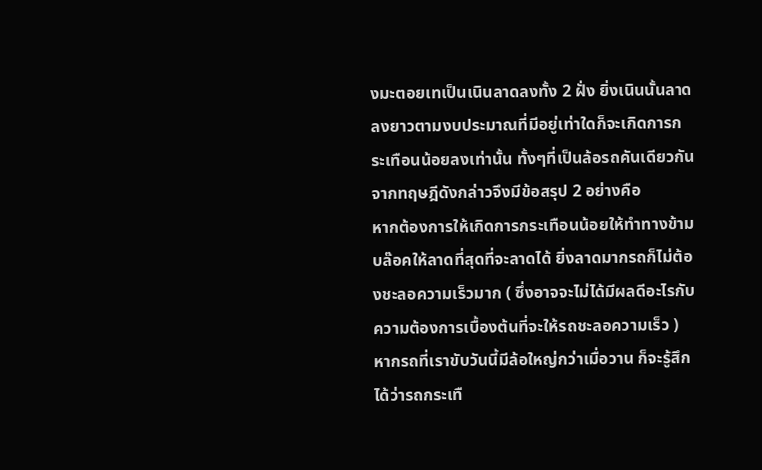งมะตอยเทเป็นเนินลาดลงทั้ง 2 ฝั่ง ยิ่งเนินนั้นลาดลงยาวตามงบประมาณที่มีอยู่เท่าใดก็จะเกิดการกระเทือนน้อยลงเท่านั้น ทั้งๆที่เป็นล้อรถคันเดียวกัน จากทฤษฎีดังกล่าวจึงมีข้อสรุป 2 อย่างคือ
หากต้องการให้เกิดการกระเทือนน้อยให้ทำทางข้ามบล๊อคให้ลาดที่สุดที่จะลาดได้ ยิ่งลาดมากรถก็ไม่ต้องชะลอความเร็วมาก ( ซึ่งอาจจะไม่ได้มีผลดีอะไรกับความต้องการเบื้องต้นที่จะให้รถชะลอความเร็ว )
หากรถที่เราขับวันนี้มีล้อใหญ่กว่าเมื่อวาน ก็จะรู้สึกได้ว่ารถกระเทื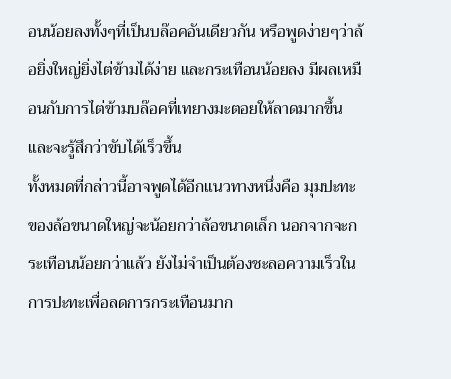อนน้อยลงทั้งๆที่เป็นบล๊อคอันเดียวกัน หรือพูดง่ายๆว่าล้อยิ่งใหญ่ยิ่งไต่ข้ามได้ง่าย และกระเทือนน้อยลง มีผลเหมือนกับการไต่ข้ามบล๊อคที่เทยางมะตอยให้ลาดมากขึ้น และจะรู้สึกว่าขับได้เร็วขึ้น
ทั้งหมดที่กล่าวนี้อาจพูดได้อีกแนวทางหนึ่งคือ มุมปะทะของล้อขนาดใหญ่จะน้อยกว่าล้อขนาดเล็ก นอกจากจะกระเทือนน้อยกว่าแล้ว ยังไม่จำเป็นต้องชะลอความเร็วในการปะทะเพื่อลดการกระเทือนมาก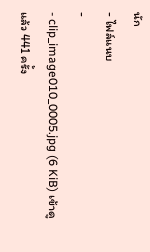นัก
- ไฟล์แนบ
-
- clip_image010_0005.jpg (6 KiB) เข้าดูแล้ว 441 ครั้ง